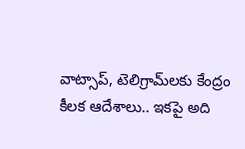వాట్సాప్, టెలిగ్రామ్‌లకు కేంద్రం కీలక ఆదేశాలు.. ఇకపై అది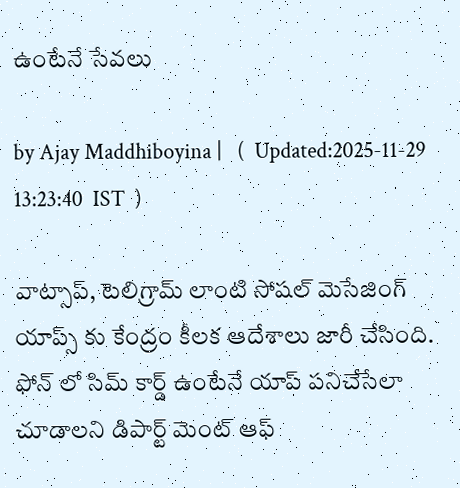ఉంటేనే సేవలు

by Ajay Maddhiboyina |   (  Updated:2025-11-29 13:23:40  IST  )

వాట్సాప్, టెలిగ్రామ్ లాంటి సోషల్ మెసేజింగ్ యాప్స్ కు కేంద్రం కీలక ఆదేశాలు జారీ చేసింది. ఫోన్ లో సిమ్ కార్డ్ ఉంటేనే యాప్ పనిచేసేలా చూడాలని డిపార్ట్ మెంట్ ఆఫ్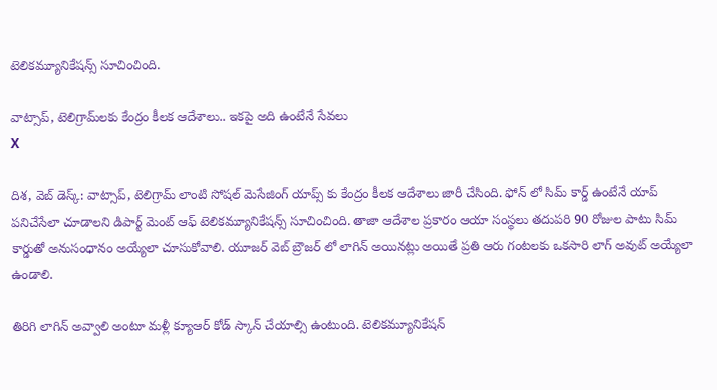టెలికమ్యూనికేషన్స్ సూచించింది.

వాట్సాప్, టెలిగ్రామ్‌లకు కేంద్రం కీలక ఆదేశాలు.. ఇకపై అది ఉంటేనే సేవలు
X

దిశ‌, వెబ్ డెస్క్: వాట్సాప్, టెలిగ్రామ్ లాంటి సోషల్ మెసేజింగ్ యాప్స్ కు కేంద్రం కీలక ఆదేశాలు జారీ చేసింది. ఫోన్ లో సిమ్ కార్డ్ ఉంటేనే యాప్ పనిచేసేలా చూడాలని డిపార్ట్ మెంట్ ఆఫ్ టెలికమ్యూనికేషన్స్ సూచించింది. తాజా ఆదేశాల ప్రకారం ఆయా సంస్థలు తదుపరి 90 రోజుల పాటు సిమ్ కార్డుతో అనుసంధానం అయ్యేలా చూసుకోవాలి. యూజర్ వెబ్ బ్రౌజర్ లో లాగిన్ అయినట్లు అయితే ప్రతి ఆరు గంటలకు ఒకసారి లాగ్ అవుట్ అయ్యేలా ఉండాలి.

తిరిగి లాగిన్ అవ్వాలి అంటూ మళ్లీ క్యూఆర్ కోడ్ స్కాన్ చేయాల్సి ఉంటుంది. టెలికమ్యూనికేషన్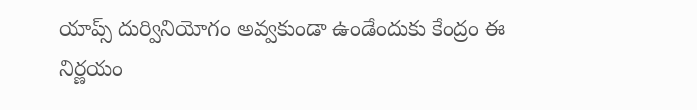యాప్స్ దుర్వినియోగం అవ్వకుండా ఉండేందుకు కేంద్రం ఈ నిర్ణయం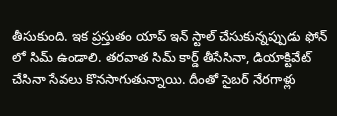తీసుకుంది. ఇక ప్రస్తుతం యాప్ ఇన్ స్టాల్ చేసుకున్నప్పుడు ఫోన్ లో సిమ్ ఉండాలి. తరవాత సిమ్ కార్డ్ తీసేసినా, డియాక్టివేట్ చేసినా సేవలు కొనసాగుతున్నాయి. దీంతో సైబర్ నేరగాళ్లు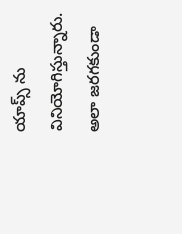యాప్స్ ను వినియోగిస్తున్నారు. అలా జరగకుండా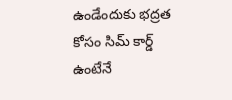ఉండేందుకు భద్రత కోసం సిమ్ కార్డ్ ఉంటేనే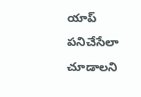యాప్ పనిచేసేలా చూడాలని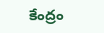కేంద్రం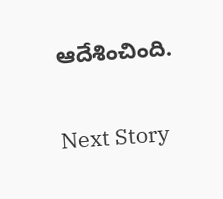ఆదేశించింది.

Next Story